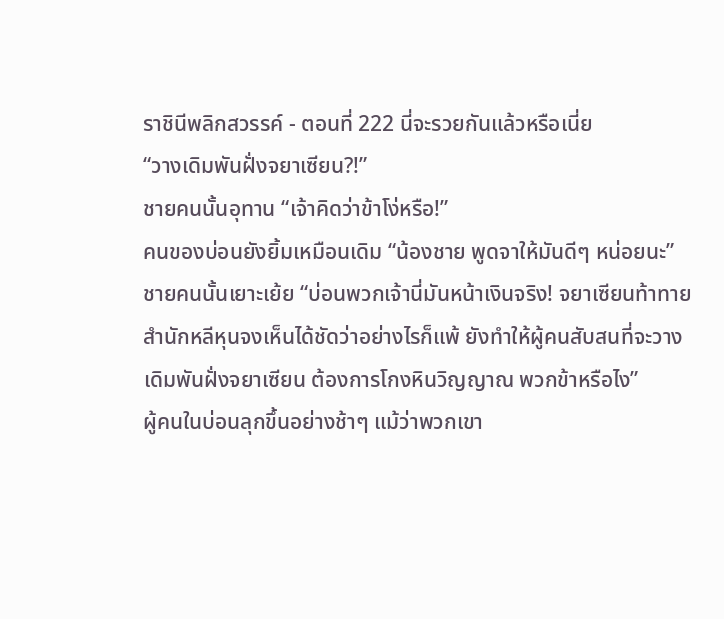ราชินีพลิกสวรรค์ - ตอนที่ 222 นี่จะรวยกันแล้วหรือเนี่ย
“วางเดิมพันฝั่งจยาเซียน?!”
ชายคนนั้นอุทาน “เจ้าคิดว่าข้าโง่หรือ!”
คนของบ่อนยังยิ้มเหมือนเดิม “น้องชาย พูดจาให้มันดีๆ หน่อยนะ”
ชายคนนั้นเยาะเย้ย “บ่อนพวกเจ้านี่มันหน้าเงินจริง! จยาเซียนท้าทายสำนักหลีหุนจงเห็นได้ชัดว่าอย่างไรก็แพ้ ยังทำให้ผู้คนสับสนที่จะวางเดิมพันฝั่งจยาเซียน ต้องการโกงหินวิญญาณ พวกข้าหรือไง”
ผู้คนในบ่อนลุกขึ้นอย่างช้าๆ แม้ว่าพวกเขา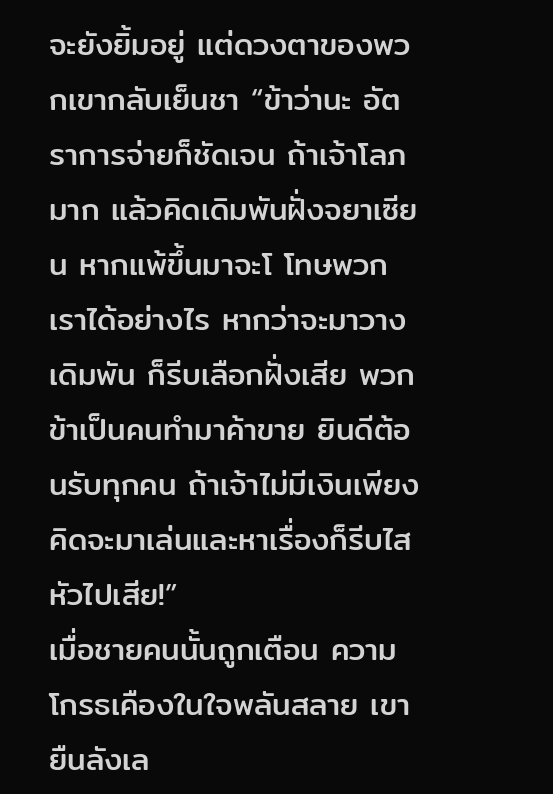จะยังยิ้มอยู่ แต่ดวงตาของพวกเขากลับเย็นชา “ข้าว่านะ อัตราการจ่ายก็ชัดเจน ถ้าเจ้าโลภมาก แล้วคิดเดิมพันฝั่งจยาเซียน หากแพ้ขึ้นมาจะโ โทษพวกเราได้อย่างไร หากว่าจะมาวางเดิมพัน ก็รีบเลือกฝั่งเสีย พวกข้าเป็นคนทำมาค้าขาย ยินดีต้อนรับทุกคน ถ้าเจ้าไม่มีเงินเพียงคิดจะมาเล่นและหาเรื่องก็รีบไสหัวไปเสีย!”
เมื่อชายคนนั้นถูกเตือน ความโกรธเคืองในใจพลันสลาย เขายืนลังเล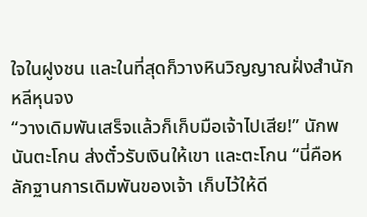ใจในฝูงชน และในที่สุดก็วางหินวิญญาณฝั่งสำนักหลีหุนจง
“วางเดิมพันเสร็จแล้วก็เก็บมือเจ้าไปเสีย!” นักพนันตะโกน ส่งตั๋วรับเงินให้เขา และตะโกน “นี่คือหลักฐานการเดิมพันของเจ้า เก็บไว้ให้ดี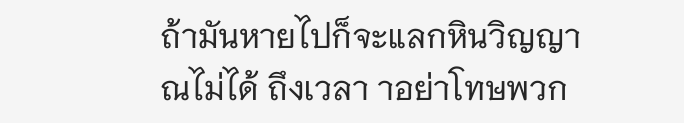ถ้ามันหายไปก็จะแลกหินวิญญาณไม่ได้ ถึงเวลา าอย่าโทษพวก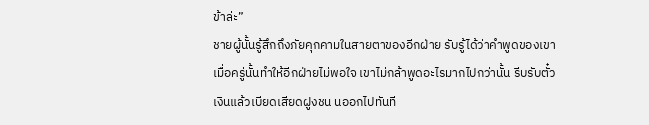ข้าล่ะ”
ชายผู้นั้นรู้สึกถึงภัยคุกคามในสายตาของอีกฝ่าย รับรู้ได้ว่าคำพูดของเขาเมื่อครู่นั้นทำให้อีกฝ่ายไม่พอใจ เขาไม่กล้าพูดอะไรมากไปกว่านั้น รีบรับตั๋วเงินแล้วเบียดเสียดฝูงชน นออกไปทันที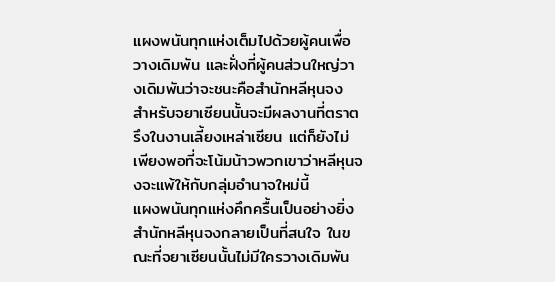แผงพนันทุกแห่งเต็มไปด้วยผู้คนเพื่อวางเดิมพัน และฝั่งที่ผู้คนส่วนใหญ่วางเดิมพันว่าจะชนะคือสำนักหลีหุนจง
สำหรับจยาเซียนนั้นจะมีผลงานที่ตราตรึงในงานเลี้ยงเหล่าเซียน แต่ก็ยังไม่เพียงพอที่จะโน้มน้าวพวกเขาว่าหลีหุนจงจะแพ้ให้กับกลุ่มอำนาจใหม่นี้
แผงพนันทุกแห่งคึกครื้นเป็นอย่างยิ่ง
สำนักหลีหุนจงกลายเป็นที่สนใจ ในขณะที่จยาเซียนนั้นไม่มีใครวางเดิมพัน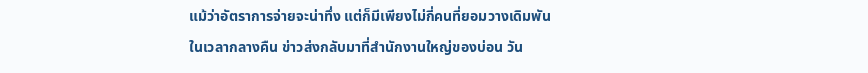แม้ว่าอัตราการจ่ายจะน่าทึ่ง แต่ก็มีเพียงไม่กี่คนที่ยอมวางเดิมพัน
ในเวลากลางคืน ข่าวส่งกลับมาที่สำนักงานใหญ่ของบ่อน วัน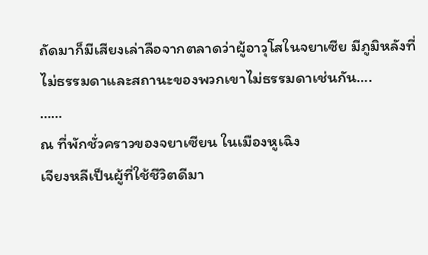ถัดมาก็มีเสียงเล่าลือจากตลาดว่าผู้อาวุโสในจยาเซีย มีภูมิหลังที่ไม่ธรรมดาและสถานะของพวกเขาไม่ธรรมดาเช่นกัน….
……
ณ ที่พักชั่วคราวของจยาเซียน ในเมืองหูเฉิง
เจียงหลีเป็นผู้ที่ใช้ชีวิตดีมา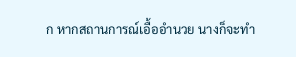ก หากสถานการณ์เอื้ออำนวย นางก็จะทำ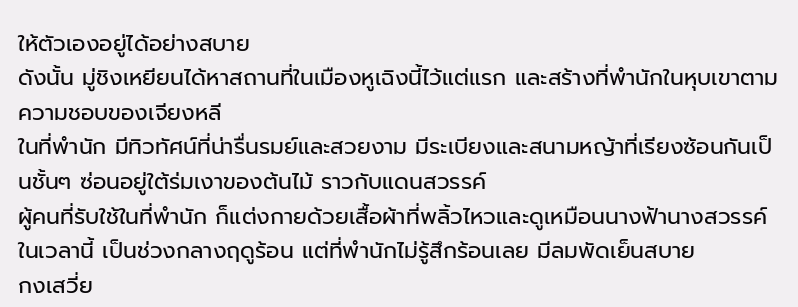ให้ตัวเองอยู่ได้อย่างสบาย
ดังนั้น มู่ชิงเหยียนได้หาสถานที่ในเมืองหูเฉิงนี้ไว้แต่แรก และสร้างที่พำนักในหุบเขาตามความชอบของเจียงหลี
ในที่พำนัก มีทิวทัศน์ที่น่ารื่นรมย์และสวยงาม มีระเบียงและสนามหญ้าที่เรียงซ้อนกันเป็นชั้นๆ ซ่อนอยู่ใต้ร่มเงาของต้นไม้ ราวกับแดนสวรรค์
ผู้คนที่รับใช้ในที่พำนัก ก็แต่งกายด้วยเสื้อผ้าที่พลิ้วไหวและดูเหมือนนางฟ้านางสวรรค์
ในเวลานี้ เป็นช่วงกลางฤดูร้อน แต่ที่พำนักไม่รู้สึกร้อนเลย มีลมพัดเย็นสบาย
กงเสวี่ย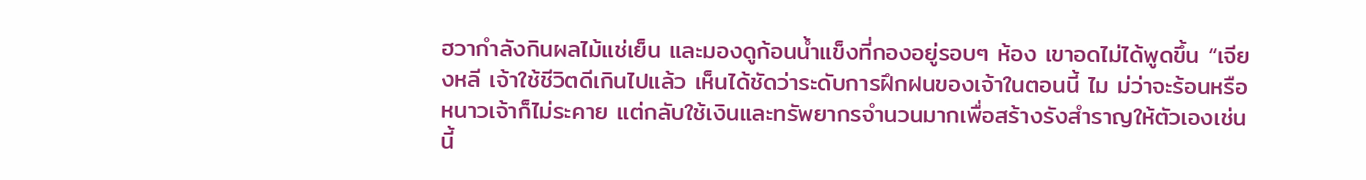ฮวากำลังกินผลไม้แช่เย็น และมองดูก้อนน้ำแข็งที่กองอยู่รอบๆ ห้อง เขาอดไม่ได้พูดขึ้น “เจียงหลี เจ้าใช้ชีวิตดีเกินไปแล้ว เห็นได้ชัดว่าระดับการฝึกฝนของเจ้าในตอนนี้ ไม ม่ว่าจะร้อนหรือหนาวเจ้าก็ไม่ระคาย แต่กลับใช้เงินและทรัพยากรจำนวนมากเพื่อสร้างรังสำราญให้ตัวเองเช่นนี้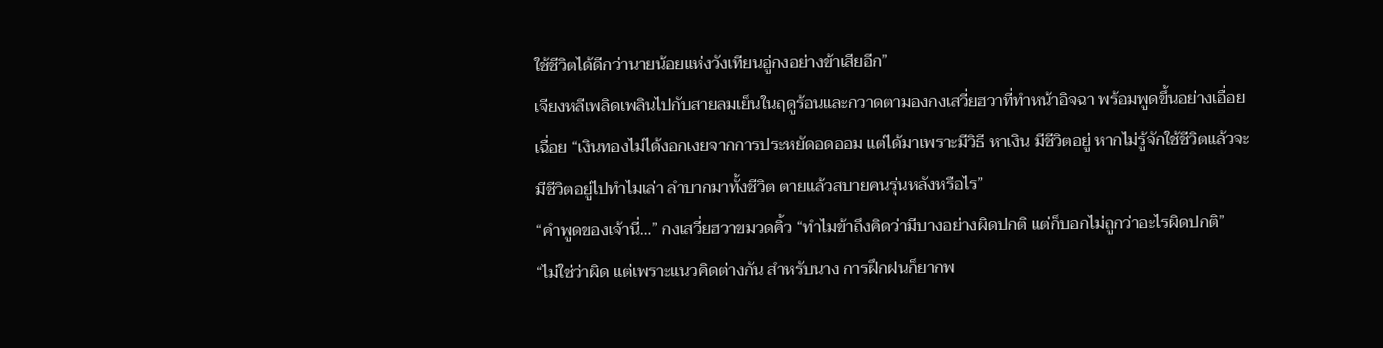ใช้ชีวิตได้ดีกว่านายน้อยแห่งวังเทียนอู่กงอย่างข้าเสียอีก”
เจียงหลีเพลิดเพลินไปกับสายลมเย็นในฤดูร้อนและกวาดตามองกงเสวี่ยฮวาที่ทำหน้าอิจฉา พร้อมพูดขึ้นอย่างเอื่อยเฉื่อย “เงินทองไม่ได้งอกเงยจากการประหยัดอดออม แต่ได้มาเพราะมีวิธี หาเงิน มีชีวิตอยู่ หากไม่รู้จักใช้ชีวิตแล้วจะมีชีวิตอยู่ไปทำไมเล่า ลำบากมาทั้งชีวิต ตายแล้วสบายคนรุ่นหลังหรือไร”
“คำพูดของเจ้านี่…” กงเสวี่ยฮวาขมวดคิ้ว “ทำไมข้าถึงคิดว่ามีบางอย่างผิดปกติ แต่ก็บอกไม่ถูกว่าอะไรผิดปกติ”
“ไม่ใช่ว่าผิด แต่เพราะแนวคิดต่างกัน สำหรับนาง การฝึกฝนก็ยากพ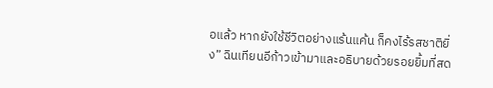อแล้ว หากยังใช้ชีวิตอย่างแร้นแค้น ก็คงไร้รสชาติยิ่ง” ฉินเทียนอีก้าวเข้ามาและอธิบายด้วยรอยยิ้มที่สด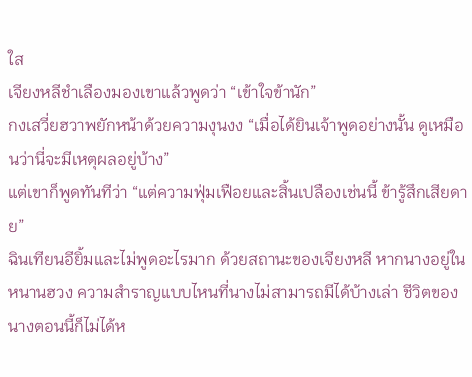ใส
เจียงหลีชำเลืองมองเขาแล้วพูดว่า “เข้าใจข้านัก”
กงเสวี่ยฮวาพยักหน้าด้วยความงุนงง “เมื่อได้ยินเจ้าพูดอย่างนั้น ดูเหมือนว่านี่จะมีเหตุผลอยู่บ้าง”
แต่เขาก็พูดทันทีว่า “แต่ความฟุ่มเฟือยและสิ้นเปลืองเช่นนี้ ข้ารู้สึกเสียดาย”
ฉินเทียนอียิ้มและไม่พูดอะไรมาก ด้วยสถานะของเจียงหลี หากนางอยู่ในหนานฮวง ความสำราญแบบไหนที่นางไม่สามารถมีได้บ้างเล่า ชีวิตของนางตอนนี้ก็ไม่ได้ห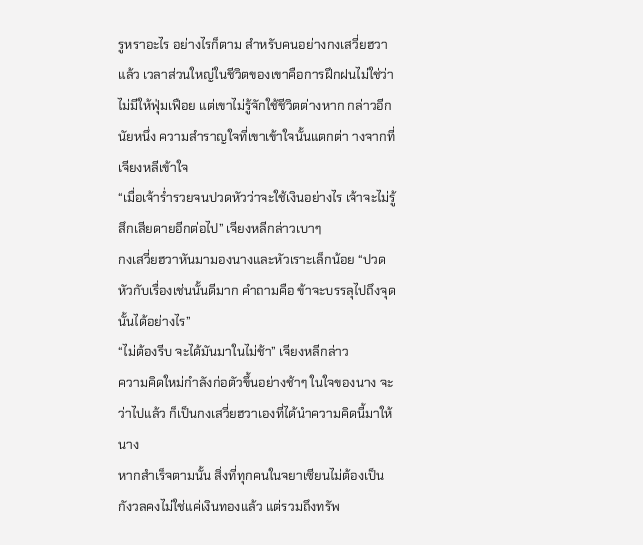รูหราอะไร อย่างไรก็ตาม สำหรับคนอย่างกงเสวี่ยฮวาแล้ว เวลาส่วนใหญ่ในชีวิตของเขาคือการฝึกฝนไม่ใช่ว่าไม่มีให้ฟุ่มเฟือย แต่เขาไม่รู้จักใช้ชีวิตต่างหาก กล่าวอีกนัยหนึ่ง ความสำราญใจที่เขาเข้าใจนั้นแตกต่า างจากที่เจียงหลีเข้าใจ
“เมื่อเจ้าร่ำรวยจนปวดหัวว่าจะใช้เงินอย่างไร เจ้าจะไม่รู้สึกเสียดายอีกต่อไป” เจียงหลีกล่าวเบาๆ
กงเสวี่ยฮวาหันมามองนางและหัวเราะเล็กน้อย “ปวดหัวกับเรื่องเช่นนั้นดีมาก คำถามคือ ข้าจะบรรลุไปถึงจุดนั้นได้อย่างไร”
“ไม่ต้องรีบ จะได้มันมาในไม่ช้า” เจียงหลีกล่าว
ความคิดใหม่กำลังก่อตัวขึ้นอย่างช้าๆ ในใจของนาง จะว่าไปแล้ว ก็เป็นกงเสวี่ยฮวาเองที่ได้นำความคิดนี้มาให้นาง
หากสำเร็จตามนั้น สิ่งที่ทุกคนในจยาเซียนไม่ต้องเป็นกังวลคงไม่ใช่แค่เงินทองแล้ว แต่รวมถึงทรัพ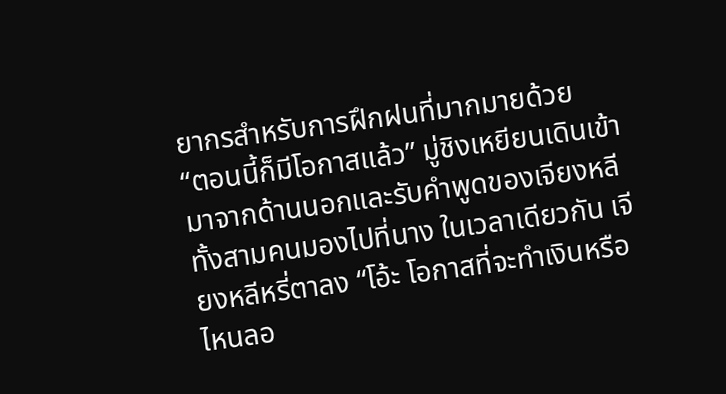ยากรสำหรับการฝึกฝนที่มากมายด้วย
“ตอนนี้ก็มีโอกาสแล้ว” มู่ชิงเหยียนเดินเข้ามาจากด้านนอกและรับคำพูดของเจียงหลี
ทั้งสามคนมองไปที่นาง ในเวลาเดียวกัน เจียงหลีหรี่ตาลง “โอ้ะ โอกาสที่จะทำเงินหรือ ไหนลอ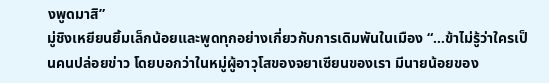งพูดมาสิ”
มู่ชิงเหยียนยิ้มเล็กน้อยและพูดทุกอย่างเกี่ยวกับการเดิมพันในเมือง “…ข้าไม่รู้ว่าใครเป็นคนปล่อยข่าว โดยบอกว่าในหมู่ผู้อาวุโสของจยาเซียนของเรา มีนายน้อยของ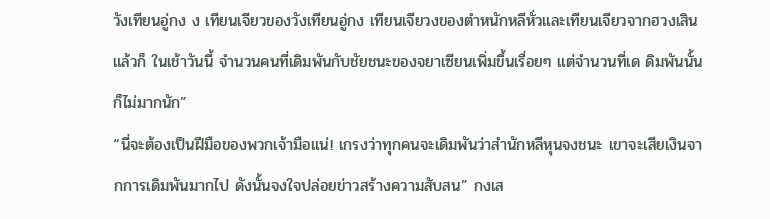วังเทียนอู่กง ง เทียนเจียวของวังเทียนอู่กง เทียนเจียวงของตำหนักหลีหั่วและเทียนเจียวจากฮวงเสิน แล้วก็ ในเช้าวันนี้ จำนวนคนที่เดิมพันกับชัยชนะของจยาเซียนเพิ่มขึ้นเรื่อยๆ แต่จำนวนที่เด ดิมพันนั้นก็ไม่มากนัก”
“นี่จะต้องเป็นฝีมือของพวกเจ้ามือแน่! เกรงว่าทุกคนจะเดิมพันว่าสำนักหลีหุนจงชนะ เขาจะเสียเงินจากการเดิมพันมากไป ดังนั้นจงใจปล่อยข่าวสร้างความสับสน” กงเส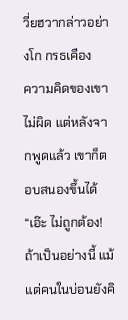วี่ยฮวากล่าวอย่างโก กรธเคือง
ความคิดของเขาไม่ผิด แต่หลังจากพูดแล้ว เขาก็ตอบสนองขึ้นได้ “เอ๊ะ ไม่ถูกต้อง! ถ้าเป็นอย่างนี้ แม้แต่คนในบ่อนยังคิ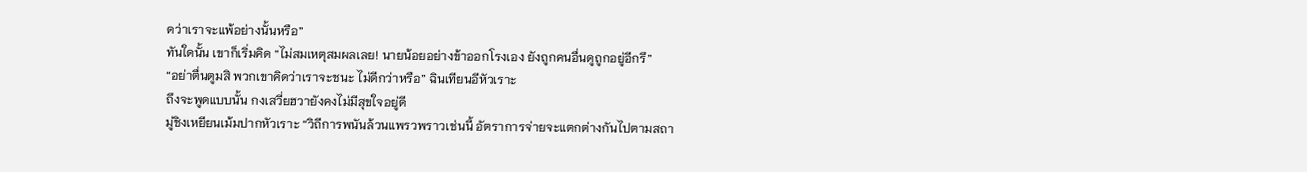ดว่าเราจะแพ้อย่างนั้นหรือ”
ทันใดนั้น เขาก็เริ่มคิด “ไม่สมเหตุสมผลเลย! นายน้อยอย่างข้าออกโรงเอง ยังถูกคนอื่นดูถูกอยู่อีกรึ”
“อย่าตื่นตูมสิ พวกเขาคิดว่าเราจะชนะ ไม่ดีกว่าหรือ” ฉินเทียนอีหัวเราะ
ถึงจะพูดแบบนั้น กงเสวี่ยฮวายังคงไม่มีสุขใจอยู่ดี
มู่ชิงเหยียนเม้มปากหัวเราะ “วิถีการพนันล้วนแพรวพราวเช่นนี้ อัตราการจ่ายจะแตกต่างกันไปตามสถา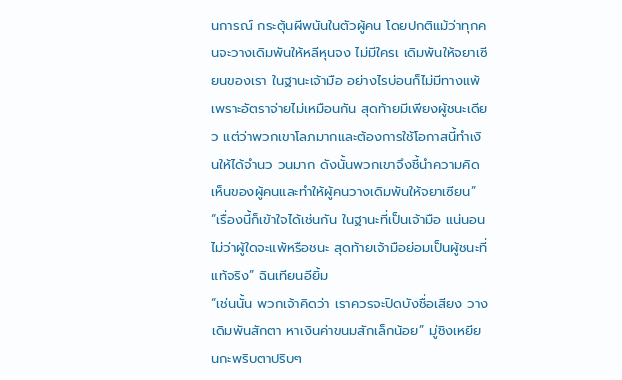นการณ์ กระตุ้นผีพนันในตัวผู้คน โดยปกติแม้ว่าทุกคนจะวางเดิมพันให้หลีหุนจง ไม่มีใครเ เดิมพันให้จยาเซียนของเรา ในฐานะเจ้ามือ อย่างไรบ่อนก็ไม่มีทางแพ้ เพราะอัตราจ่ายไม่เหมือนกัน สุดท้ายมีเพียงผู้ชนะเดียว แต่ว่าพวกเขาโลภมากและต้องการใช้โอกาสนี้ทำเงินให้ได้จำนว วนมาก ดังนั้นพวกเขาจึงชี้นำความคิดเห็นของผู้คนและทำให้ผู้คนวางเดิมพันให้จยาเซียน”
“เรื่องนี้ก็เข้าใจได้เช่นกัน ในฐานะที่เป็นเจ้ามือ แน่นอนไม่ว่าผู้ใดจะแพ้หรือชนะ สุดท้ายเจ้ามือย่อมเป็นผู้ชนะที่แท้จริง” ฉินเทียนอียิ้ม
“เช่นนั้น พวกเจ้าคิดว่า เราควรจะปิดบังชื่อเสียง วางเดิมพันสักตา หาเงินค่าขนมสักเล็กน้อย” มู่ชิงเหยียนกะพริบตาปริบๆ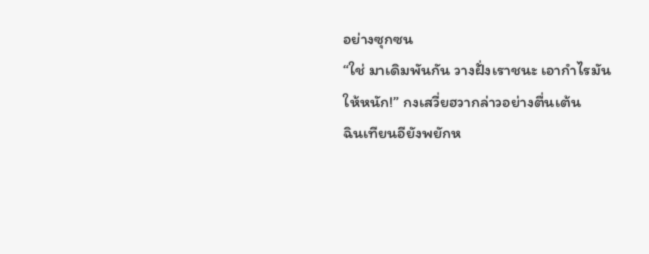อย่างซุกซน
“ใช่ มาเดิมพันกัน วางฝั่งเราชนะ เอากำไรมันให้หนัก!” กงเสวี่ยฮวากล่าวอย่างตื่นเต้น
ฉินเทียนอียังพยักห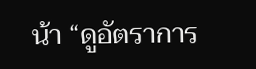น้า “ดูอัตราการ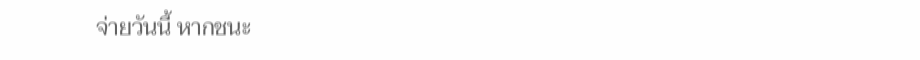จ่ายวันนี้ หากชนะ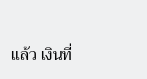แล้ว เงินที่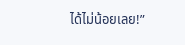ได้ไม่น้อยเลย!”